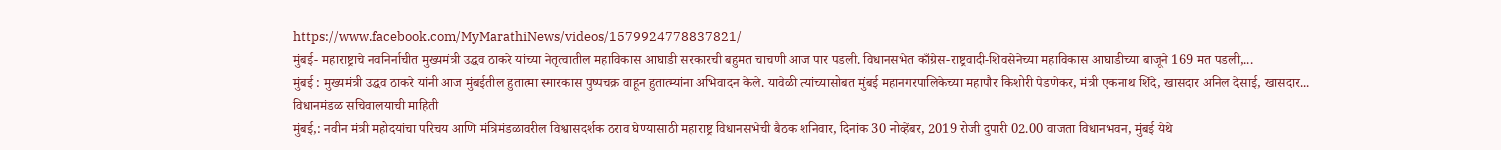https://www.facebook.com/MyMarathiNews/videos/1579924778837821/
मुंबई- महाराष्ट्राचे नवनिर्नाचीत मुख्यमंत्री उद्धव ठाकरे यांच्या नेतृत्वातील महाविकास आघाडी सरकारची बहुमत चाचणी आज पार पडली. विधानसभेत काँग्रेस-राष्ट्रवादी-शिवसेनेच्या महाविकास आघाडीच्या बाजूने 169 मत पडली,...
मुंबई : मुख्यमंत्री उद्धव ठाकरे यांनी आज मुंबईतील हुतात्मा स्मारकास पुष्पचक्र वाहून हुतात्म्यांना अभिवादन केले. यावेळी त्यांच्यासोबत मुंबई महानगरपालिकेच्या महापौर किशोरी पेडणेकर, मंत्री एकनाथ शिंदे, खासदार अनिल देसाई, खासदार...
विधानमंडळ सचिवालयाची माहिती
मुंबई,: नवीन मंत्री महोदयांचा परिचय आणि मंत्रिमंडळावरील विश्वासदर्शक ठराव घेण्यासाठी महाराष्ट्र विधानसभेची बैठक शनिवार, दिनांक 30 नोव्हेंबर, 2019 रोजी दुपारी 02.00 वाजता विधानभवन, मुंबई येथे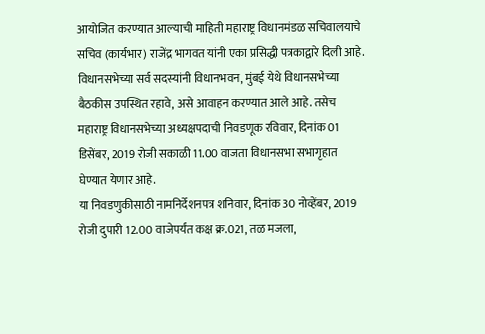आयोजित करण्यात आल्याची माहिती महाराष्ट्र विधानमंडळ सचिवालयाचे सचिव (कार्यभार) राजेंद्र भागवत यांनी एका प्रसिद्धी पत्रकाद्वारे दिली आहे.
विधानसभेच्या सर्व सदस्यांनी विधानभवन, मुंबई येथे विधानसभेच्या बैठकीस उपस्थित रहावे, असे आवाहन करण्यात आले आहे. तसेच महाराष्ट्र विधानसभेच्या अध्यक्षपदाची निवडणूक रविवार, दिनांक 01 डिसेंबर, 2019 रोजी सकाळी 11.00 वाजता विधानसभा सभागृहात घेण्यात येणार आहे.
या निवडणुकीसाठी नामनिर्देशनपत्र शनिवार, दिनांक 30 नोव्हेंबर, 2019 रोजी दुपारी 12.00 वाजेपर्यंत कक्ष क्र.021, तळ मजला,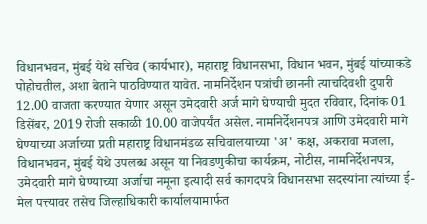विधानभवन, मुंबई येथे सचिव (कार्यभार), महाराष्ट्र विधानसभा, विधान भवन, मुंबई यांच्याकडे पोहोचतील, अशा बेताने पाठविण्यात यावेत. नामनिर्देशन पत्रांची छाननी त्याचदिवशी दुपारी 12.00 वाजता करण्यात येणार असून उमेदवारी अर्ज मागे घेण्याची मुदत रविवार, दिनांक 01 डिसेंबर, 2019 रोजी सकाळी 10.00 वाजेपर्यंत असेल. नामनिर्देशनपत्र आणि उमेदवारी मागे घेण्याच्या अर्जाच्या प्रती महाराष्ट्र विधानमंडळ सचिवालयाच्या 'अ' कक्ष, अकरावा मजला, विधानभवन, मुंबई येथे उपलब्ध असून या निवडणुकीचा कार्यक्रम, नोटीस, नामनिर्देशनपत्र, उमेदवारी मागे घेण्याच्या अर्जाचा नमूना इत्यादी सर्व कागदपत्रे विधानसभा सदस्यांना त्यांच्या ई-मेल पत्त्यावर तसेच जिल्हाधिकारी कार्यालयामार्फत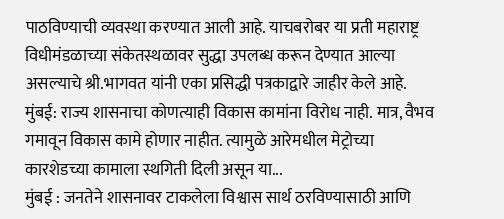पाठविण्याची व्यवस्था करण्यात आली आहे. याचबरोबर या प्रती महाराष्ट्र विधीमंडळाच्या संकेतस्थळावर सुद्धा उपलब्ध करून देण्यात आल्या असल्याचे श्री.भागवत यांनी एका प्रसिद्धी पत्रकाद्वारे जाहीर केले आहे.
मुंबई: राज्य शासनाचा कोणत्याही विकास कामांना विरोध नाही. मात्र, वैभव गमावून विकास कामे होणार नाहीत. त्यामुळे आरेमधील मेट्रोच्या कारशेडच्या कामाला स्थगिती दिली असून या...
मुंबई : जनतेने शासनावर टाकलेला विश्वास सार्थ ठरविण्यासाठी आणि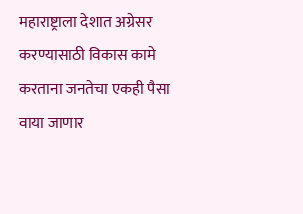महाराष्ट्राला देशात अग्रेसर करण्यासाठी विकास कामे करताना जनतेचा एकही पैसा वाया जाणार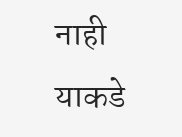नाही याकडे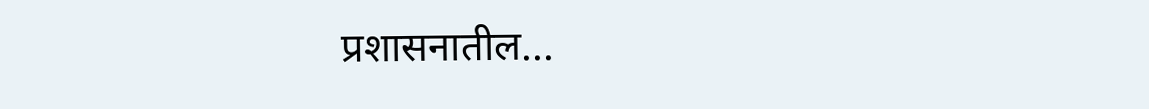प्रशासनातील...